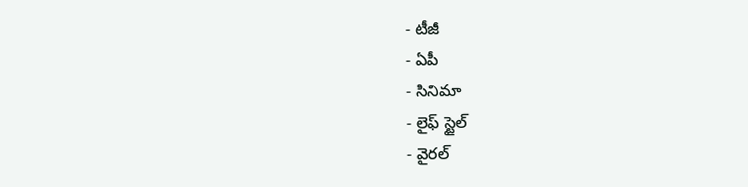- టీజీ
- ఏపీ
- సినిమా
- లైఫ్ స్టైల్
- వైరల్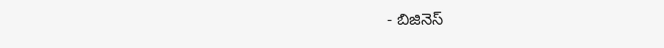- బిజినెస్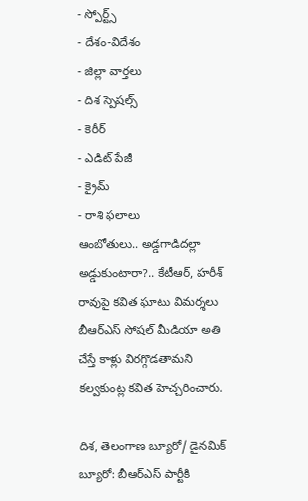- స్పోర్ట్స్
- దేశం-విదేశం
- జిల్లా వార్తలు
- దిశ స్పెషల్స్
- కెరీర్
- ఎడిట్ పేజీ
- క్రైమ్
- రాశి ఫలాలు
ఆంబోతులు.. అడ్డగాడిదల్లా అడ్డుకుంటారా?.. కేటీఆర్, హరీశ్ రావుపై కవిత ఘాటు విమర్శలు
బీఆర్ఎస్ సోషల్ మీడియా అతి చేస్తే కాళ్లు విరగ్గొడతామని కల్వకుంట్ల కవిత హెచ్చరించారు.

దిశ, తెలంగాణ బ్యూరో/ డైనమిక్ బ్యూరో: బీఆర్ఎస్ పార్టీకి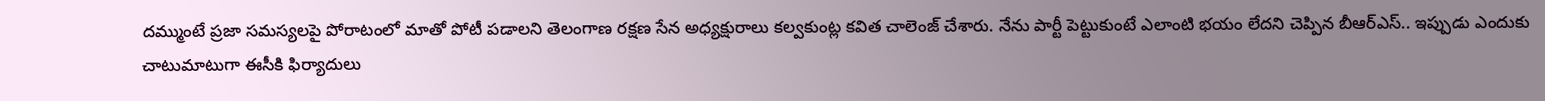దమ్ముంటే ప్రజా సమస్యలపై పోరాటంలో మాతో పోటీ పడాలని తెలంగాణ రక్షణ సేన అధ్యక్షురాలు కల్వకుంట్ల కవిత చాలెంజ్ చేశారు. నేను పార్టీ పెట్టుకుంటే ఎలాంటి భయం లేదని చెప్పిన బీఆర్ఎస్.. ఇప్పుడు ఎందుకు చాటుమాటుగా ఈసీకి ఫిర్యాదులు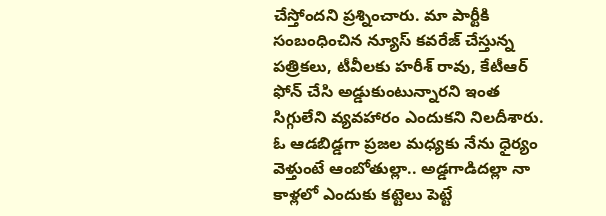చేస్తోందని ప్రశ్నించారు. మా పార్టీకి సంబంధించిన న్యూస్ కవరేజ్ చేస్తున్న పత్రికలు, టీవీలకు హరీశ్ రావు, కేటీఆర్ ఫోన్ చేసి అడ్డుకుంటున్నారని ఇంత సిగ్గులేని వ్యవహారం ఎందుకని నిలదీశారు. ఓ ఆడబిడ్డగా ప్రజల మధ్యకు నేను ధైర్యం వెళ్తుంటే ఆంబోతుల్లా.. అడ్డగాడిదల్లా నా కాళ్లలో ఎందుకు కట్టెలు పెట్టే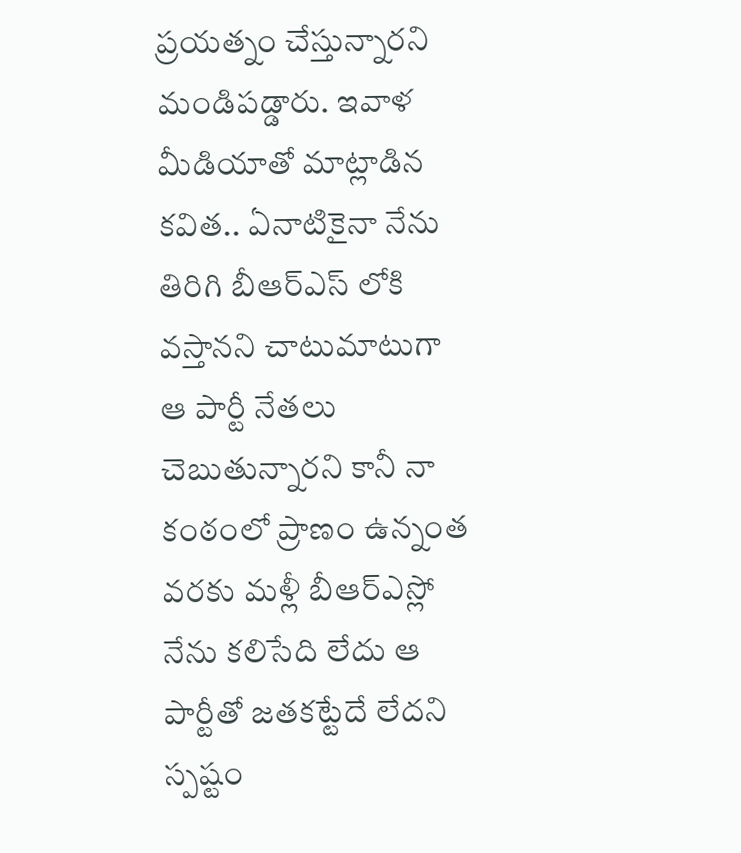ప్రయత్నం చేస్తున్నారని మండిపడ్డారు. ఇవాళ మీడియాతో మాట్లాడిన కవిత.. ఏనాటికైనా నేను తిరిగి బీఆర్ఎస్ లోకి వస్తానని చాటుమాటుగా ఆ పార్టీ నేతలు చెబుతున్నారని కానీ నా కంఠంలో ప్రాణం ఉన్నంత వరకు మళ్లీ బీఆర్ఎస్లో నేను కలిసేది లేదు ఆ పార్టీతో జతకట్టేదే లేదని స్పష్టం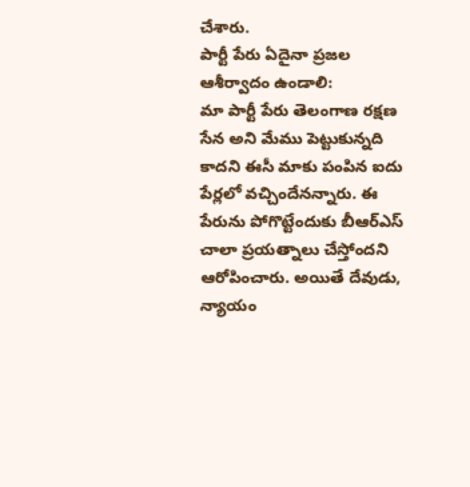చేశారు.
పార్టీ పేరు ఏదైనా ప్రజల ఆశీర్వాదం ఉండాలి:
మా పార్టీ పేరు తెలంగాణ రక్షణ సేన అని మేము పెట్టుకున్నది కాదని ఈసీ మాకు పంపిన ఐదు పేర్లలో వచ్చిందేనన్నారు. ఈ పేరును పోగొట్టేందుకు బీఆర్ఎస్ చాలా ప్రయత్నాలు చేస్తోందని ఆరోపించారు. అయితే దేవుడు, న్యాయం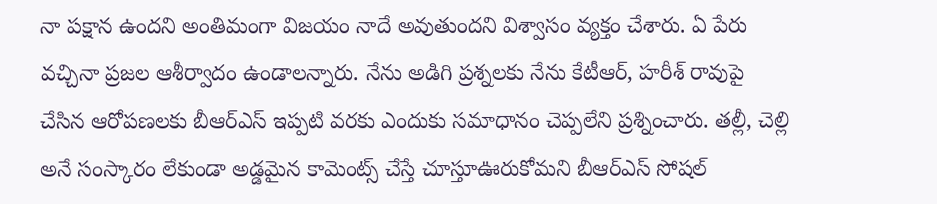నా పక్షాన ఉందని అంతిమంగా విజయం నాదే అవుతుందని విశ్వాసం వ్యక్తం చేశారు. ఏ పేరు వచ్చినా ప్రజల ఆశీర్వాదం ఉండాలన్నారు. నేను అడిగి ప్రశ్నలకు నేను కేటీఆర్, హరీశ్ రావుపై చేసిన ఆరోపణలకు బీఆర్ఎస్ ఇప్పటి వరకు ఎందుకు సమాధానం చెప్పలేని ప్రశ్నించారు. తల్లీ, చెల్లి అనే సంస్కారం లేకుండా అడ్డమైన కామెంట్స్ చేస్తే చూస్తూఊరుకోమని బీఆర్ఎస్ సోషల్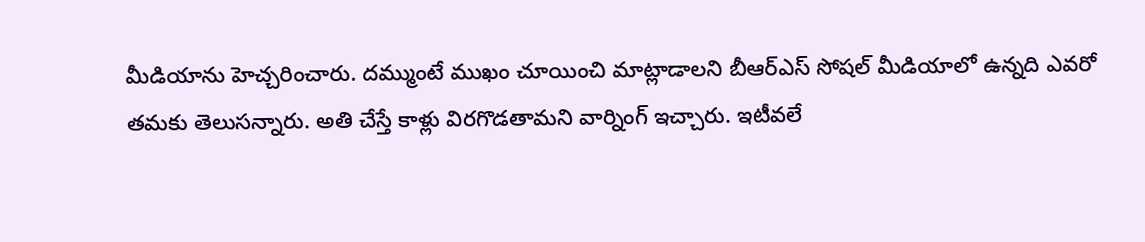మీడియాను హెచ్చరించారు. దమ్ముంటే ముఖం చూయించి మాట్లాడాలని బీఆర్ఎస్ సోషల్ మీడియాలో ఉన్నది ఎవరో తమకు తెలుసన్నారు. అతి చేస్తే కాళ్లు విరగొడతామని వార్నింగ్ ఇచ్చారు. ఇటీవలే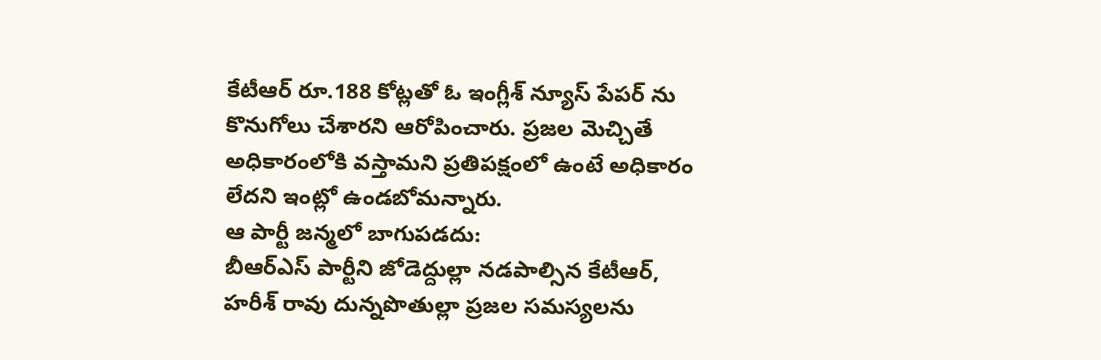కేటీఆర్ రూ.188 కోట్లతో ఓ ఇంగ్లీశ్ న్యూస్ పేపర్ ను కొనుగోలు చేశారని ఆరోపించారు. ప్రజల మెచ్చితే అధికారంలోకి వస్తామని ప్రతిపక్షంలో ఉంటే అధికారం లేదని ఇంట్లో ఉండబోమన్నారు.
ఆ పార్టీ జన్మలో బాగుపడదు:
బీఆర్ఎస్ పార్టీని జోడెద్దుల్లా నడపాల్సిన కేటీఆర్, హరీశ్ రావు దున్నపొతుల్లా ప్రజల సమస్యలను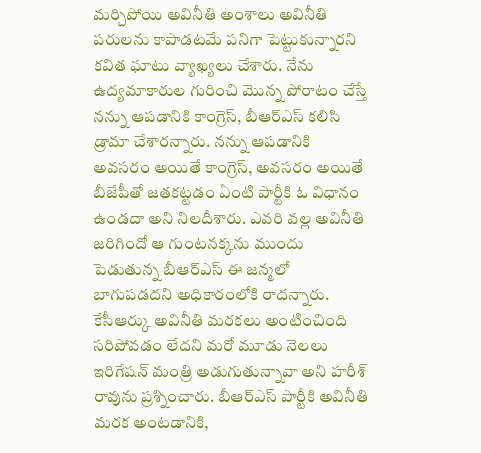మర్చిపోయి అవినీతి అంశాలు అవినీతి పరులను కాపాడటమే పనిగా పెట్టుకున్నారని కవిత ఘాటు వ్యాఖ్యలు చేశారు. నేను ఉద్యమాకారుల గురించి మొన్న పోరాటం చేస్తే నన్ను ఆపడానికి కాంగ్రెస్, బీఆర్ఎస్ కలిసి డ్రామా చేశారన్నారు. నన్ను ఆపడానికి అవసరం అయితే కాంగ్రెస్, అవసరం అయితే బీజేపీతో జతకట్టడం ఏంటి పార్టీకి ఓ విధానం ఉండదా అని నిలదీశారు. ఎవరి వల్ల అవినీతి జరిగిందో ఆ గుంటనక్కను ముందు పెడుతున్న బీఆర్ఎస్ ఈ జన్మలో బాగుపడదని అధికారంలోకి రాదన్నారు. కేసీఆర్కు అవినీతి మరకలు అంటించింది సరిపోవడం లేదని మరో మూడు నెలలు ఇరిగేషన్ మంత్రి అడుగుతున్నావా అని హరీశ్ రావును ప్రశ్నించారు. బీఆర్ఎస్ పార్టీకి అవినీతి మరక అంటడానికి,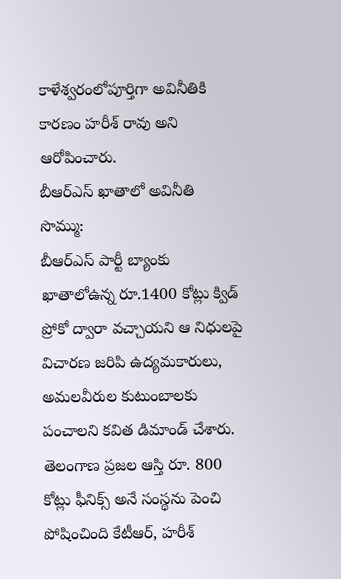కాళేశ్వరంలోపూర్తిగా అవినీతికి కారణం హరీశ్ రావు అని ఆరోపించారు.
బీఆర్ఎస్ ఖాతాలో అవినీతి సొమ్ము:
బీఆర్ఎస్ పార్టీ బ్యాంకు ఖాతాలోఉన్న రూ.1400 కోట్లు క్విడ్ ప్రోకో ద్వారా వచ్చాయని ఆ నిధులపై విచారణ జరిపి ఉద్యమకారులు, అమలవీరుల కుటుంబాలకు పంచాలని కవిత డిమాండ్ చేశారు.
తెలంగాణ ప్రజల ఆస్తి రూ. 800 కోట్లు ఫీనిక్స్ అనే సంస్థను పెంచి పోషించింది కేటీఆర్, హరీశ్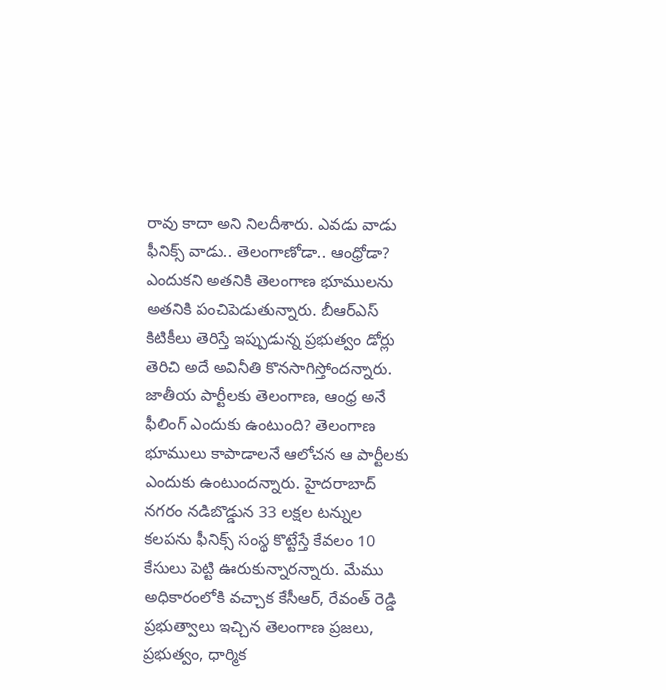రావు కాదా అని నిలదీశారు. ఎవడు వాడు ఫీనిక్స్ వాడు.. తెలంగాణోడా.. ఆంధ్రోడా? ఎందుకని అతనికి తెలంగాణ భూములను అతనికి పంచిపెడుతున్నారు. బీఆర్ఎస్ కిటికీలు తెరిస్తే ఇప్పుడున్న ప్రభుత్వం డోర్లు తెరిచి అదే అవినీతి కొనసాగిస్తోందన్నారు. జాతీయ పార్టీలకు తెలంగాణ, ఆంధ్ర అనే ఫీలింగ్ ఎందుకు ఉంటుంది? తెలంగాణ భూములు కాపాడాలనే ఆలోచన ఆ పార్టీలకు ఎందుకు ఉంటుందన్నారు. హైదరాబాద్ నగరం నడిబొడ్డున 33 లక్షల టన్నుల కలపను ఫీనిక్స్ సంస్థ కొట్టేస్తే కేవలం 10 కేసులు పెట్టి ఊరుకున్నారన్నారు. మేము అధికారంలోకి వచ్చాక కేసీఆర్, రేవంత్ రెడ్డి ప్రభుత్వాలు ఇచ్చిన తెలంగాణ ప్రజలు, ప్రభుత్వం, ధార్మిక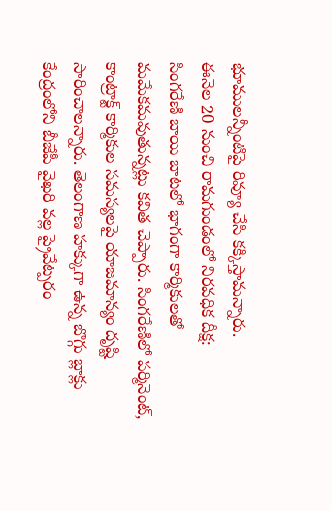భూములన్నీంటిపై రివ్యూ చేసి కక్కిస్తామన్నారు.
ఈనెల 20 నుంచి రామగుండంలో నిరవధిక దీక్ష:
సింగరేణి బాయి బాటలో భాగంగా కార్మికులతో మమేకమవుతున్నట్లు కవిత చెప్పారు. సింగరేణిలో పర్మినెంట్, కాంట్రాక్ట్ కార్మికుల సమస్యలపై యాజమాన్యం దృష్టి సారించాలన్నారు. తెలంగాణ హక్కుగా ఉన్న బొగ్గు బ్లాక్లు కేంద్రంలోని బీజేపీ వైఖరి వల్ల ప్రైవేట్పరం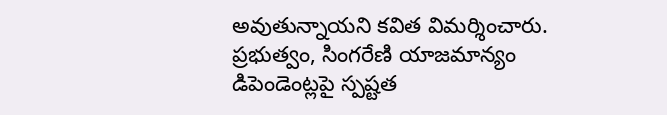అవుతున్నాయని కవిత విమర్శించారు. ప్రభుత్వం, సింగరేణి యాజమాన్యం డిపెండెంట్లపై స్పష్టత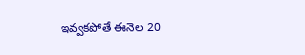ఇవ్వకపోతే ఈనెల 20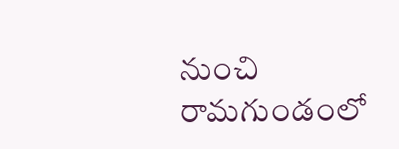నుంచి రామగుండంలో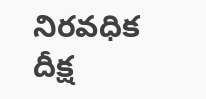నిరవధిక దీక్ష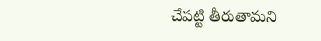చేపట్టి తీరుతామని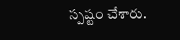స్పష్టం చేశారు.